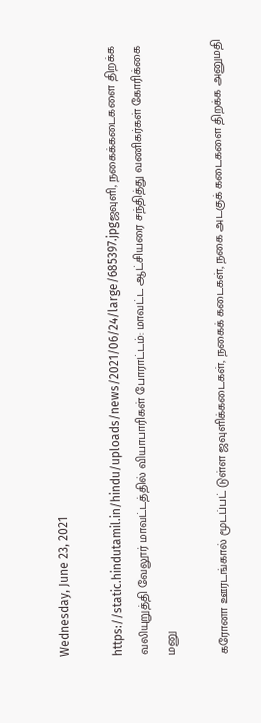Wednesday, June 23, 2021

https://static.hindutamil.in/hindu/uploads/news/2021/06/24/large/685397.jpgஜவுளி, நகைக்கடைகளை திறக்க வலியுறுத்தி வேலூர் மாவட்டத்தில் வியாபாரிகள் போராட்டம்: மாவட்ட ஆட்சியரை சந்தித்து வணிகர்கள் கோரிக்கை மனு

கரோனா ஊரடங்கால் மூடப்பட் டுள்ள ஜவுளிக்கடைகள், நகைக் கடைகள், நகை அடகுக் கடைகளை திறக்க அனுமதி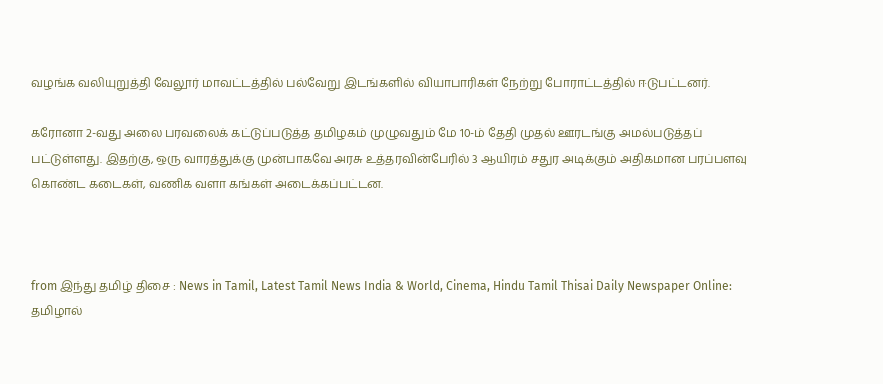வழங்க வலியுறுத்தி வேலூர் மாவட்டத்தில் பல்வேறு இடங்களில் வியாபாரிகள் நேற்று போராட்டத்தில் ஈடுபட்டனர்.

கரோனா 2-வது அலை பரவலைக் கட்டுப்படுத்த தமிழகம் முழுவதும் மே 10-ம் தேதி முதல் ஊரடங்கு அமல்படுத்தப் பட்டுள்ளது. இதற்கு, ஒரு வாரத்துக்கு முன்பாகவே அரசு உத்தரவின்பேரில் 3 ஆயிரம் சதுர அடிக்கும் அதிகமான பரப்பளவு கொண்ட கடைகள், வணிக வளா கங்கள் அடைக்கப்பட்டன.



from இந்து தமிழ் திசை : News in Tamil, Latest Tamil News India & World, Cinema, Hindu Tamil Thisai Daily Newspaper Online: தமிழால்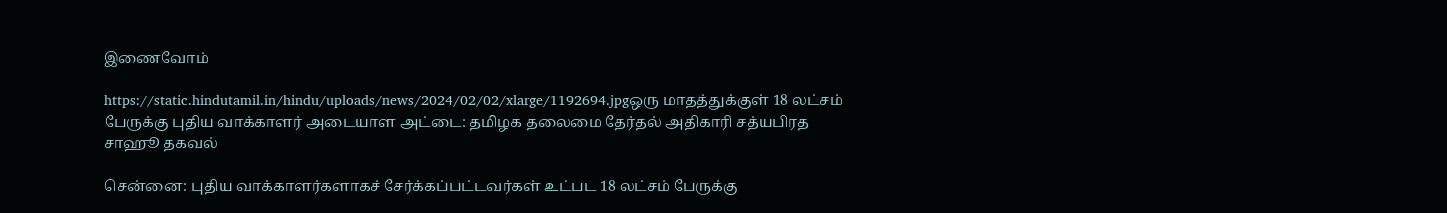இணைவோம்

https://static.hindutamil.in/hindu/uploads/news/2024/02/02/xlarge/1192694.jpgஒரு மாதத்துக்குள் 18 லட்சம் பேருக்கு புதிய வாக்காளர் அடையாள அட்டை: தமிழக தலைமை தேர்தல் அதிகாரி சத்யபிரத சாஹூ தகவல்

சென்னை: புதிய வாக்காளர்களாகச் சேர்க்கப்பட்டவர்கள் உட்பட 18 லட்சம் பேருக்கு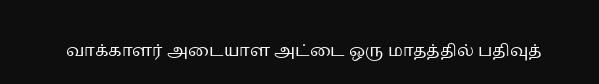வாக்காளர் அடையாள அட்டை ஒரு மாதத்தில் பதிவுத்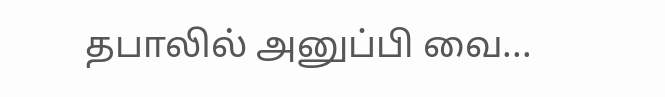தபாலில் அனுப்பி வை...